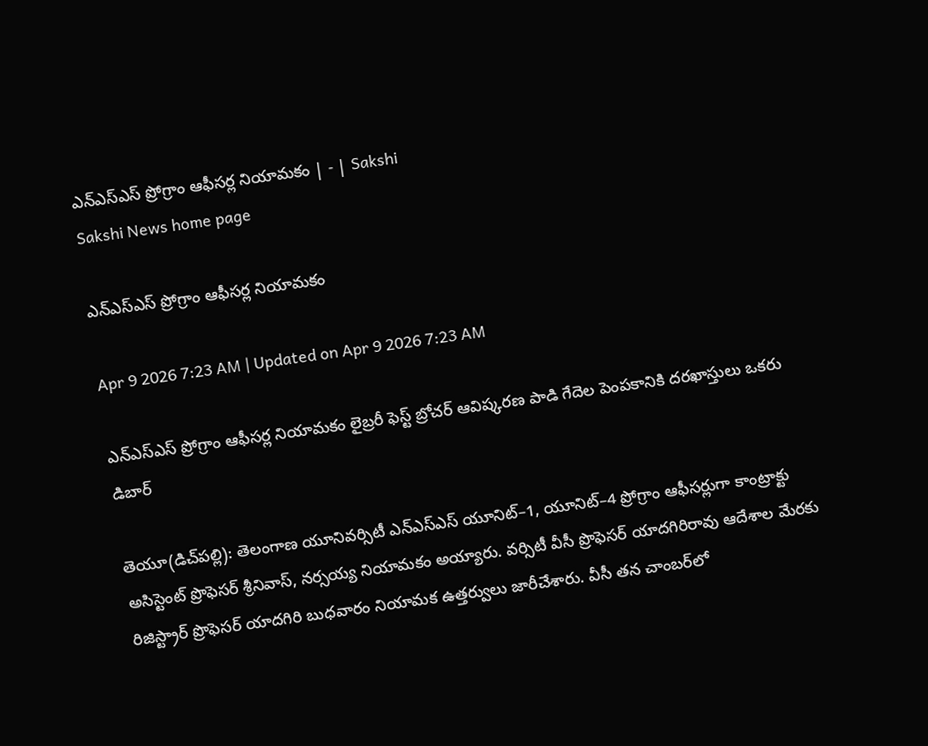ఎన్‌ఎస్‌ఎస్‌ ప్రోగ్రాం ఆఫీసర్ల నియామకం | - | Sakshi
Sakshi News home page

ఎన్‌ఎస్‌ఎస్‌ ప్రోగ్రాం ఆఫీసర్ల నియామకం

Apr 9 2026 7:23 AM | Updated on Apr 9 2026 7:23 AM

ఎన్‌ఎస్‌ఎస్‌ ప్రోగ్రాం ఆఫీసర్ల నియామకం లైబ్రరీ ఫెస్ట్‌ బ్రోచర్‌ ఆవిష్కరణ పాడి గేదెల పెంపకానికి దరఖాస్తులు ఒకరు డిబార్‌

తెయూ(డిచ్‌పల్లి): తెలంగాణ యూనివర్సిటీ ఎన్‌ఎస్‌ఎస్‌ యూనిట్‌–1, యూనిట్‌–4 ప్రోగ్రాం ఆఫీసర్లుగా కాంట్రాక్టు అసిస్టెంట్‌ ప్రొఫెసర్‌ శ్రీనివాస్‌, నర్సయ్య నియామకం అయ్యారు. వర్సిటీ వీసీ ప్రొఫెసర్‌ యాదగిరిరావు ఆదేశాల మేరకు రిజిస్ట్రార్‌ ప్రొఫెసర్‌ యాదగిరి బుధవారం నియామక ఉత్తర్వులు జారీచేశారు. వీసీ తన చాంబర్‌లో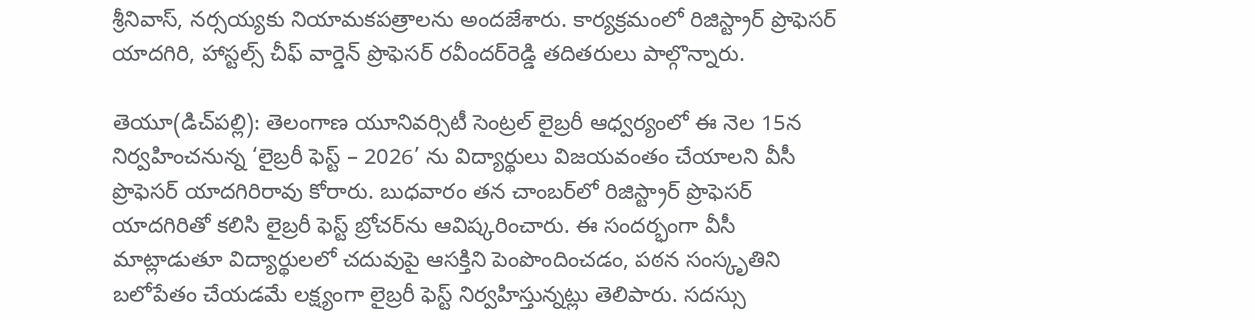శ్రీనివాస్‌, నర్సయ్యకు నియామకపత్రాలను అందజేశారు. కార్యక్రమంలో రిజిస్ట్రార్‌ ప్రొఫెసర్‌ యాదగిరి, హాస్టల్స్‌ చీఫ్‌ వార్డెన్‌ ప్రొఫెసర్‌ రవీందర్‌రెడ్డి తదితరులు పాల్గొన్నారు.

తెయూ(డిచ్‌పల్లి): తెలంగాణ యూనివర్సిటీ సెంట్రల్‌ లైబ్రరీ ఆధ్వర్యంలో ఈ నెల 15న నిర్వహించనున్న ‘లైబ్రరీ ఫెస్ట్‌ – 2026’ ను విద్యార్థులు విజయవంతం చేయాలని వీసీ ప్రొఫెసర్‌ యాదగిరిరావు కోరారు. బుధవారం తన చాంబర్‌లో రిజిస్ట్రార్‌ ప్రొఫెసర్‌ యాదగిరితో కలిసి లైబ్రరీ ఫెస్ట్‌ బ్రోచర్‌ను ఆవిష్కరించారు. ఈ సందర్భంగా వీసీ మాట్లాడుతూ విద్యార్థులలో చదువుపై ఆసక్తిని పెంపొందించడం, పఠన సంస్కృతిని బలోపేతం చేయడమే లక్ష్యంగా లైబ్రరీ ఫెస్ట్‌ నిర్వహిస్తున్నట్లు తెలిపారు. సదస్సు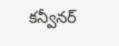కన్వీనర్‌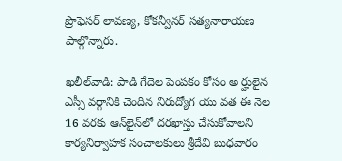ప్రొఫెసర్‌ లావణ్య, కోకన్వీనర్‌ సత్యనారాయణ పాల్గొన్నారు.

ఖలీల్‌వాడి: పాడి గేదెల పెంపకం కోసం అ ర్హులైన ఎస్సీ వర్గానికి చెందిన నిరుద్యోగ యు వత ఈ నెల 16 వరకు ఆన్‌లైన్‌లో దరఖాస్తు చేసుకోవాలని కార్యనిర్వాహక సంచాలకులు శ్రీదేవి బుధవారం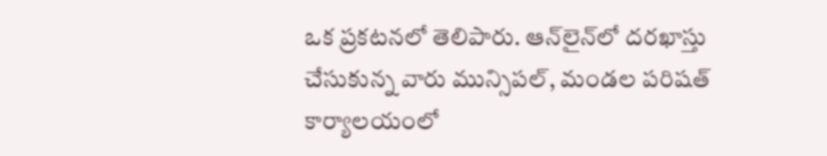ఒక ప్రకటనలో తెలిపారు. ఆన్‌లైన్‌లో దరఖాస్తు చేసుకున్న వారు మున్సిపల్‌, మండల పరిషత్‌ కార్యాలయంలో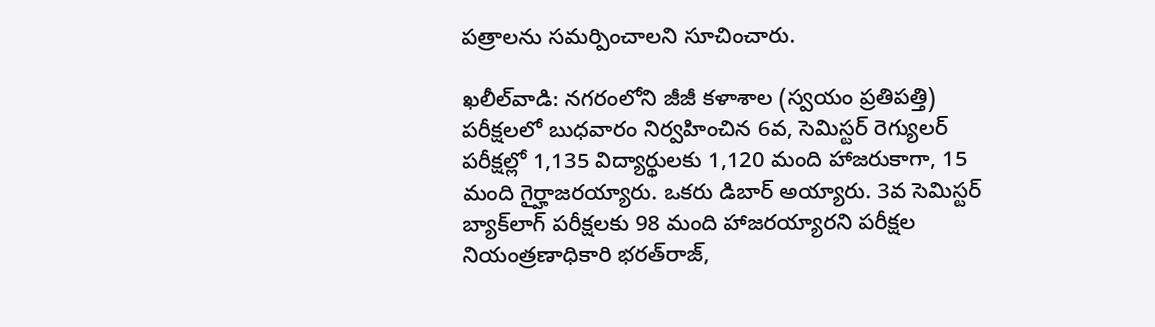పత్రాలను సమర్పించాలని సూచించారు.

ఖలీల్‌వాడి: నగరంలోని జీజీ కళాశాల (స్వయం ప్రతిపత్తి) పరీక్షలలో బుధవారం నిర్వహించిన 6వ, సెమిస్టర్‌ రెగ్యులర్‌ పరీక్షల్లో 1,135 విద్యార్థులకు 1,120 మంది హాజరుకాగా, 15 మంది గైర్హాజరయ్యారు. ఒకరు డిబార్‌ అయ్యారు. 3వ సెమిస్టర్‌ బ్యాక్‌లాగ్‌ పరీక్షలకు 98 మంది హాజరయ్యారని పరీక్షల నియంత్రణాధికారి భరత్‌రాజ్‌,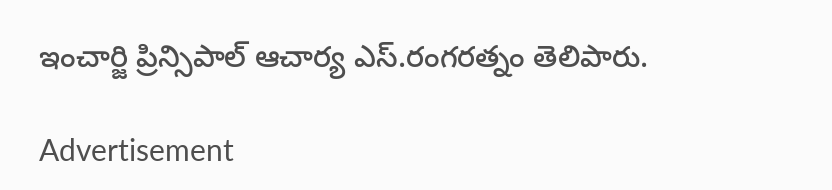ఇంచార్జి ప్రిన్సిపాల్‌ ఆచార్య ఎస్‌.రంగరత్నం తెలిపారు.

Advertisement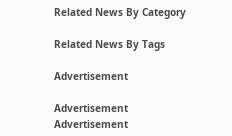Related News By Category

Related News By Tags

Advertisement

Advertisement
Advertisement